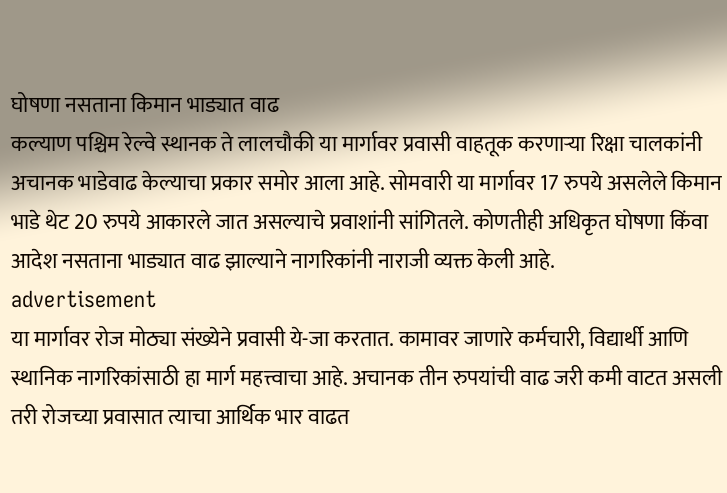घोषणा नसताना किमान भाड्यात वाढ
कल्याण पश्चिम रेल्वे स्थानक ते लालचौकी या मार्गावर प्रवासी वाहतूक करणाऱ्या रिक्षा चालकांनी अचानक भाडेवाढ केल्याचा प्रकार समोर आला आहे. सोमवारी या मार्गावर 17 रुपये असलेले किमान भाडे थेट 20 रुपये आकारले जात असल्याचे प्रवाशांनी सांगितले. कोणतीही अधिकृत घोषणा किंवा आदेश नसताना भाड्यात वाढ झाल्याने नागरिकांनी नाराजी व्यक्त केली आहे.
advertisement
या मार्गावर रोज मोठ्या संख्येने प्रवासी ये-जा करतात. कामावर जाणारे कर्मचारी, विद्यार्थी आणि स्थानिक नागरिकांसाठी हा मार्ग महत्त्वाचा आहे. अचानक तीन रुपयांची वाढ जरी कमी वाटत असली तरी रोजच्या प्रवासात त्याचा आर्थिक भार वाढत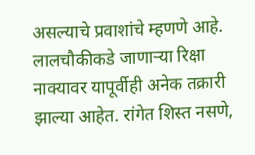असल्याचे प्रवाशांचे म्हणणे आहे.
लालचौकीकडे जाणाऱ्या रिक्षा नाक्यावर यापूर्वीही अनेक तक्रारी झाल्या आहेत. रांगेत शिस्त नसणे,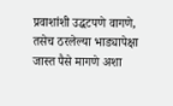प्रवाशांशी उद्धटपणे वागणे, तसेच ठरलेल्या भाड्यापेक्षा जास्त पैसे मागणे अशा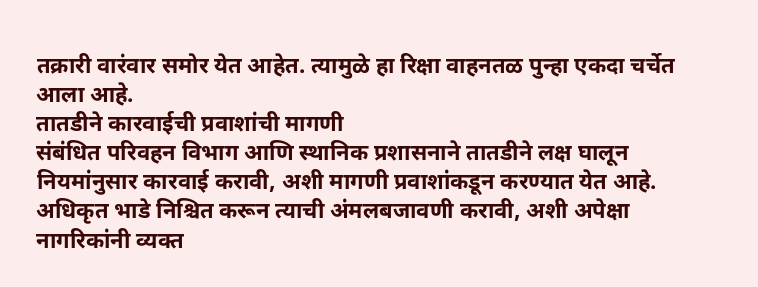तक्रारी वारंवार समोर येत आहेत. त्यामुळे हा रिक्षा वाहनतळ पुन्हा एकदा चर्चेत आला आहे.
तातडीने कारवाईची प्रवाशांची मागणी
संबंधित परिवहन विभाग आणि स्थानिक प्रशासनाने तातडीने लक्ष घालून नियमांनुसार कारवाई करावी, अशी मागणी प्रवाशांकडून करण्यात येत आहे. अधिकृत भाडे निश्चित करून त्याची अंमलबजावणी करावी, अशी अपेक्षा नागरिकांनी व्यक्त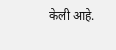केली आहे.